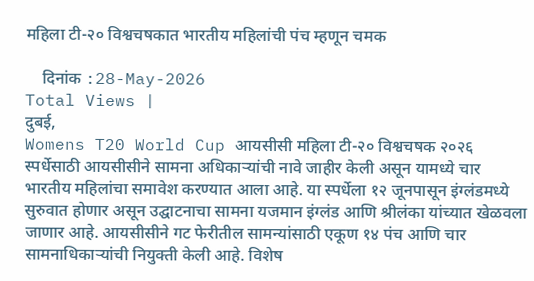महिला टी-२० विश्वचषकात भारतीय महिलांची पंच म्हणून चमक

    दिनांक :28-May-2026
Total Views |
दुबई,
Womens T20 World Cup आयसीसी महिला टी-२० विश्वचषक २०२६ स्पर्धेसाठी आयसीसीने सामना अधिकाऱ्यांची नावे जाहीर केली असून यामध्ये चार भारतीय महिलांचा समावेश करण्यात आला आहे. या स्पर्धेला १२ जूनपासून इंग्लंडमध्ये सुरुवात होणार असून उद्घाटनाचा सामना यजमान इंग्लंड आणि श्रीलंका यांच्यात खेळवला जाणार आहे. आयसीसीने गट फेरीतील सामन्यांसाठी एकूण १४ पंच आणि चार सामनाधिकाऱ्यांची नियुक्ती केली आहे. विशेष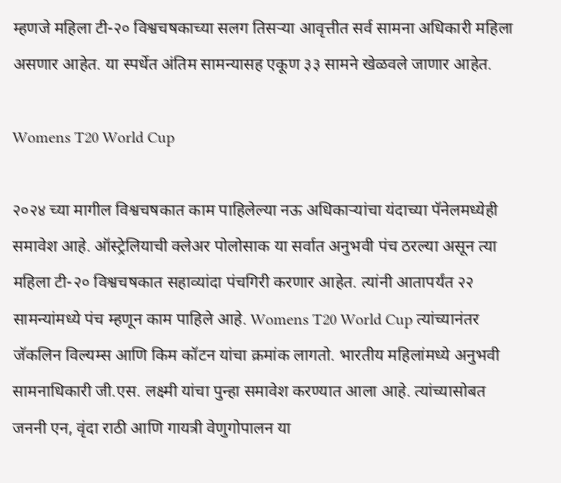म्हणजे महिला टी-२० विश्वचषकाच्या सलग तिसऱ्या आवृत्तीत सर्व सामना अधिकारी महिला असणार आहेत. या स्पर्धेत अंतिम सामन्यासह एकूण ३३ सामने खेळवले जाणार आहेत.

Womens T20 World Cup

२०२४ च्या मागील विश्वचषकात काम पाहिलेल्या नऊ अधिकाऱ्यांचा यंदाच्या पॅनेलमध्येही समावेश आहे. ऑस्ट्रेलियाची क्लेअर पोलोसाक या सर्वात अनुभवी पंच ठरल्या असून त्या महिला टी-२० विश्वचषकात सहाव्यांदा पंचगिरी करणार आहेत. त्यांनी आतापर्यंत २२ सामन्यांमध्ये पंच म्हणून काम पाहिले आहे. Womens T20 World Cup त्यांच्यानंतर जॅकलिन विल्यम्स आणि किम कॉटन यांचा क्रमांक लागतो. भारतीय महिलांमध्ये अनुभवी सामनाधिकारी जी.एस. लक्ष्मी यांचा पुन्हा समावेश करण्यात आला आहे. त्यांच्यासोबत जननी एन, वृंदा राठी आणि गायत्री वेणुगोपालन या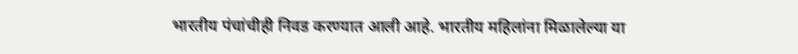भारतीय पंचांचीही निवड करण्यात आली आहे. भारतीय महिलांना मिळालेल्या या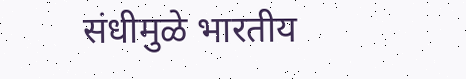संधीमुळे भारतीय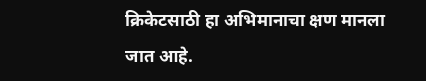क्रिकेटसाठी हा अभिमानाचा क्षण मानला जात आहे.